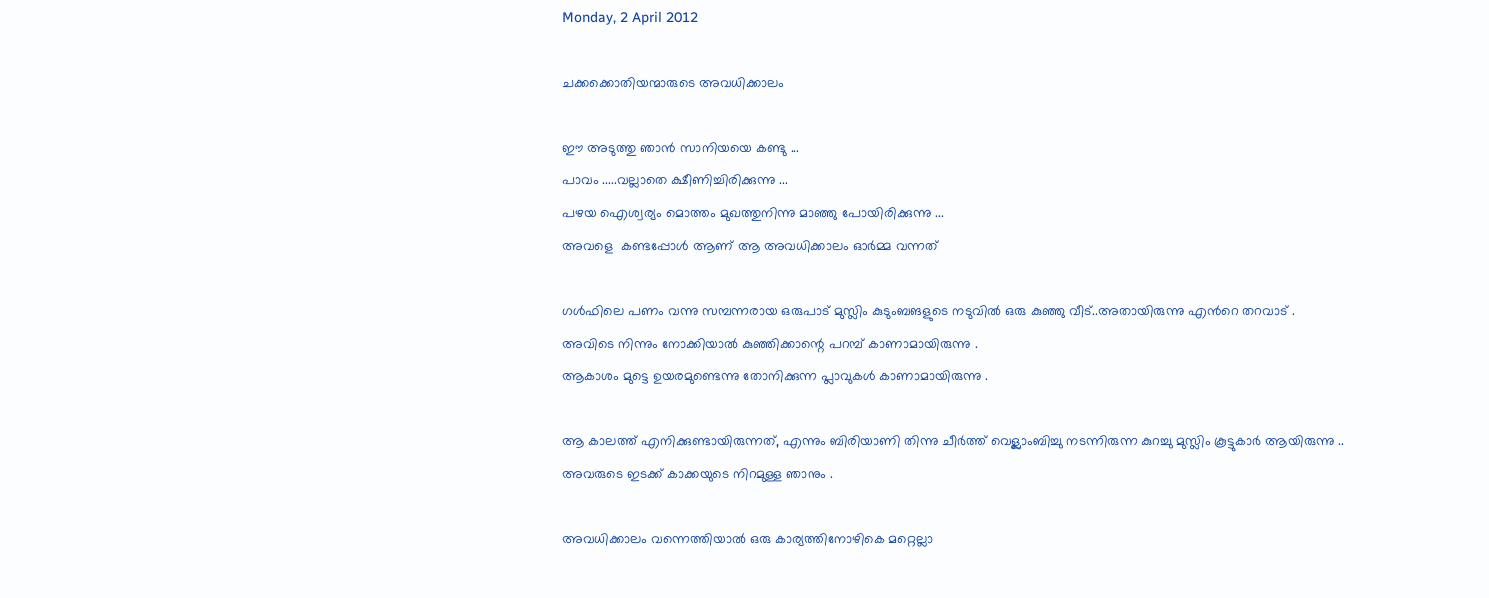Monday, 2 April 2012

ചക്കക്കൊതിയന്മാരുടെ അവധിക്കാലം

ഈ അടുത്തു ഞാന്‍ സാനിയയെ കണ്ടു ...
പാവം .....വല്ലാതെ ക്ഷീണിച്ചിരിക്കുന്നു ...
പഴയ ഐശ്വര്യം മൊത്തം മുഖത്തുനിന്നു മാഞ്ഞു പോയിരിക്കുന്നു ...
അവളെ  കണ്ടപ്പോള്‍ ആണ് ആ അവധിക്കാലം ഓര്‍മ്മ വന്നത്

ഗള്‍ഫിലെ പണം വന്നു സമ്പന്നരായ ഒരുപാട് മുസ്ലിം കുടുംബങളുടെ നടുവില്‍ ഒരു കുഞ്ഞു വീട്..അതായിരുന്നു എന്‍റെ തറവാട് .
അവിടെ നിന്നും നോക്കിയാല്‍ കുഞ്ഞിക്കാന്റെ പറമ്പ്‌ കാണാമായിരുന്നു .
ആകാശം മുട്ടെ ഉയരമുണ്ടെന്നു തോനിക്കുന്ന പ്ലാവുകള്‍ കാണാമായിരുന്നു .

ആ കാലത്ത്‌ എനിക്കുണ്ടായിരുന്നത്, എന്നും ബിരിയാണി തിന്നു ചീര്‍ത്ത് വെള്ലാംബിച്ചു നടന്നിരുന്ന കുറച്ചു മുസ്ലിം കൂട്ടുകാര്‍ ആയിരുന്നു ..
അവരുടെ ഇടക്ക് കാക്കയുടെ നിറമുള്ള ഞാനും .

അവധിക്കാലം വന്നെത്തിയാല്‍ ഒരു കാര്യത്തിനോഴികെ മറ്റെല്ലാ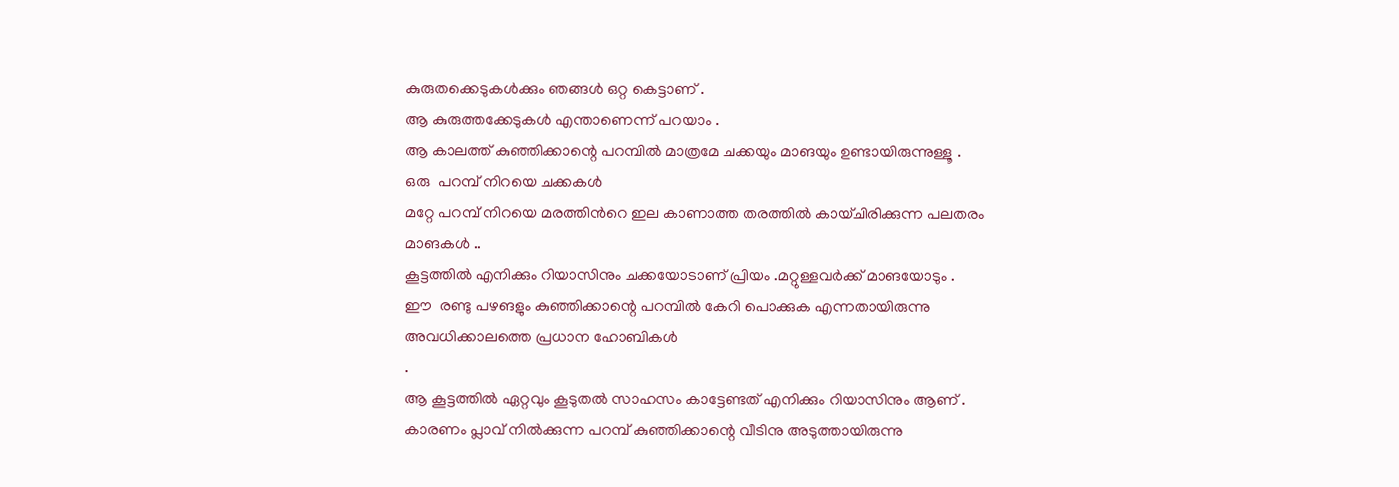കുരുതക്കെടുകള്‍ക്കും ഞങ്ങള്‍ ഒറ്റ കെട്ടാണ് .
ആ കുരുത്തക്കേടുകള്‍ എന്താണെന്ന് പറയാം .
ആ കാലത്ത്‌ കുഞ്ഞിക്കാന്റെ പറമ്പില്‍ മാത്രമേ ചക്കയും മാങയും ഉണ്ടായിരുന്നുള്ളൂ .
ഒരു  പറമ്പ്‌ നിറയെ ചക്കകള്‍
മറ്റേ പറമ്പ്‌ നിറയെ മരത്തിന്‍റെ ഇല കാണാത്ത തരത്തില്‍ കായ്ചിരിക്കുന്ന പലതരം  മാങകള്‍ ..
കൂട്ടത്തില്‍ എനിക്കും റിയാസിനും ചക്കയോടാണ് പ്രിയം .മറ്റുള്ളവര്‍ക്ക് മാങയോടും .
ഈ  രണ്ടു പഴങളും കുഞ്ഞിക്കാന്റെ പറമ്പില്‍ കേറി പൊക്കുക എന്നതായിരുന്നു അവധിക്കാലത്തെ പ്രധാന ഹോബികള്‍
.
ആ കൂട്ടത്തില്‍ ഏറ്റവും കൂടുതല്‍ സാഹസം കാട്ടേണ്ടത് എനിക്കും റിയാസിനും ആണ് .
കാരണം പ്ലാവ്‌ നില്‍ക്കുന്ന പറമ്പ്‌ കുഞ്ഞിക്കാന്റെ വീടിനു അടുത്തായിരുന്നു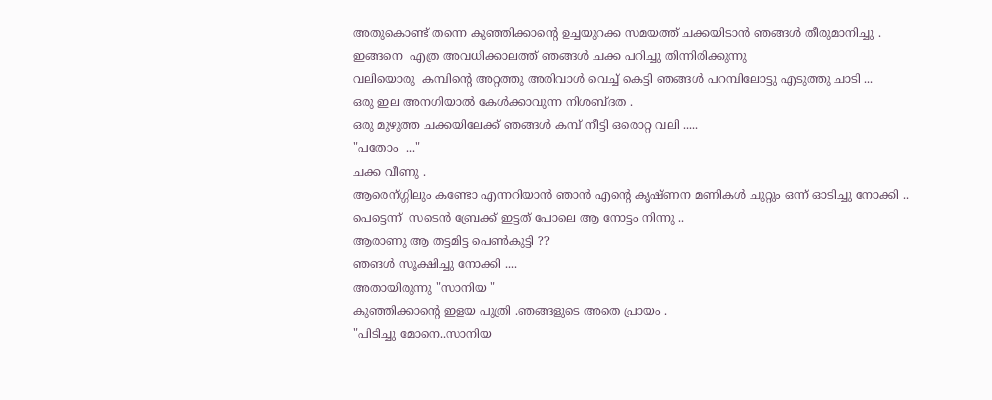അതുകൊണ്ട് തന്നെ കുഞ്ഞിക്കാന്റെ ഉച്ചയുറക്ക സമയത്ത് ചക്കയിടാന്‍ ഞങ്ങള്‍ തീരുമാനിച്ചു .
ഇങ്ങനെ  എത്ര അവധിക്കാലത്ത് ഞങ്ങള്‍ ചക്ക പറിച്ചു തിന്നിരിക്കുന്നു
വലിയൊരു  കമ്പിന്റെ അറ്റത്തു അരിവാള്‍ വെച്ച് കെട്ടി ഞങ്ങള്‍ പറമ്പിലോട്ടു എടുത്തു ചാടി ...
ഒരു ഇല അനഗിയാല്‍ കേള്‍ക്കാവുന്ന നിശബ്ദത .
ഒരു മുഴുത്ത ചക്കയിലേക്ക് ഞങ്ങള്‍ കമ്പ് നീട്ടി ഒരൊറ്റ വലി .....
"പതോം  ..."
ചക്ക വീണു .
ആരെന്ഗ്ഗിലും കണ്ടോ എന്നറിയാന്‍ ഞാന്‍ എന്‍റെ കൃഷ്ണന മണികള്‍ ചുറ്റും ഒന്ന് ഓടിച്ചു നോക്കി ..
പെട്ടെന്ന്  സടെന്‍ ബ്രേക്ക് ഇട്ടത് പോലെ ആ നോട്ടം നിന്നു ..
ആരാണു ആ തട്ടമിട്ട പെണ്‍കുട്ടി ??
ഞങള്‍ സൂക്ഷിച്ചു നോക്കി ....
അതായിരുന്നു "സാനിയ "
കുഞ്ഞിക്കാന്റെ ഇളയ പുത്രി .ഞങ്ങളുടെ അതെ പ്രായം .
"പിടിച്ചു മോനെ..സാനിയ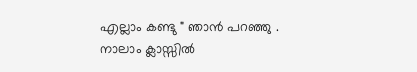എല്ലാം കണ്ടു " ഞാന്‍ പറഞ്ഞു .
നാലാം ക്ലാസ്സില്‍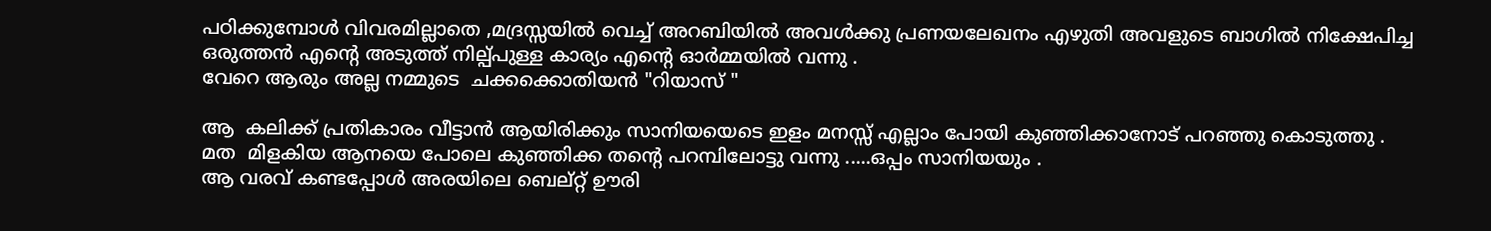പഠിക്കുമ്പോള്‍ വിവരമില്ലാതെ ,മദ്രസ്സയില്‍ വെച്ച് അറബിയില്‍ അവള്‍ക്കു പ്രണയലേഖനം എഴുതി അവളുടെ ബാഗില്‍ നിക്ഷേപിച്ച ഒരുത്തന്‍ എന്‍റെ അടുത്ത് നില്പ്പുള്ള കാര്യം എന്‍റെ ഓര്‍മ്മയില്‍ വന്നു .
വേറെ ആരും അല്ല നമ്മുടെ  ചക്കക്കൊതിയന്‍ "റിയാസ്‌ "

ആ  കലിക്ക് പ്രതികാരം വീട്ടാന്‍ ആയിരിക്കും സാനിയയെടെ ഇളം മനസ്സ് എല്ലാം പോയി കുഞ്ഞിക്കാനോട് പറഞ്ഞു കൊടുത്തു .
മത  മിളകിയ ആനയെ പോലെ കുഞ്ഞിക്ക തന്‍റെ പറമ്പിലോട്ടു വന്നു .....ഒപ്പം സാനിയയും .
ആ വരവ് കണ്ടപ്പോള്‍ അരയിലെ ബെല്റ്റ് ഊരി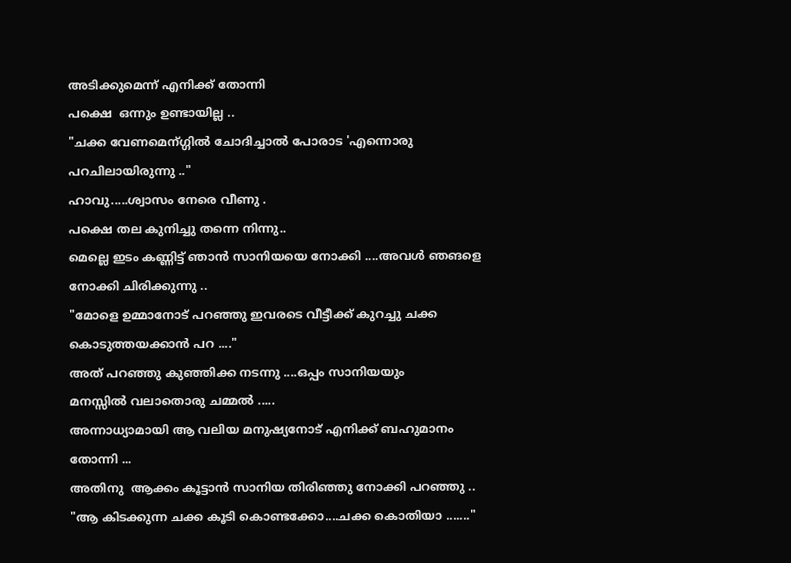അടിക്കുമെന്ന് എനിക്ക് തോന്നി
പക്ഷെ  ഒന്നും ഉണ്ടായില്ല ..
"ചക്ക വേണമെന്ഗ്ഗില്‍ ചോദിച്ചാല്‍ പോരാട 'എന്നൊരു പറചിലായിരുന്നു .."
ഹാവു.....ശ്വാസം നേരെ വീണു .
പക്ഷെ തല കുനിച്ചു തന്നെ നിന്നു..
മെല്ലെ ഇടം കണ്ണിട്ട് ഞാന്‍ സാനിയയെ നോക്കി ....അവള്‍ ഞങളെ നോക്കി ചിരിക്കുന്നു ..
"മോളെ ഉമ്മാനോട് പറഞ്ഞു ഇവരടെ വീട്ടീക്ക്‌ കുറച്ചു ചക്ക കൊടുത്തയക്കാന്‍ പറ ...."
അത് പറഞ്ഞു കുഞ്ഞിക്ക നടന്നു ....ഒപ്പം സാനിയയും
മനസ്സില്‍ വലാതൊരു ചമ്മല്‍ .....
അന്നാധ്യാമായി ആ വലിയ മനുഷ്യനോട് എനിക്ക് ബഹുമാനം തോന്നി ...
അതിനു  ആക്കം കൂട്ടാന്‍ സാനിയ തിരിഞ്ഞു നോക്കി പറഞ്ഞു ..
"ആ കിടക്കുന്ന ചക്ക കൂടി കൊണ്ടക്കോ....ചക്ക കൊതിയാ ......."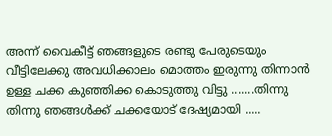അന്ന് വൈകീട്ട് ഞങ്ങളുടെ രണ്ടു പേരുടെയും വീട്ടിലേക്കു അവധിക്കാലം മൊത്തം ഇരുന്നു തിന്നാന്‍ ഉള്ള ചക്ക കുഞ്ഞിക്ക കൊടുത്തു വിട്ടു .......തിന്നു തിന്നു ഞങ്ങള്‍ക്ക് ചക്കയോട് ദേഷ്യമായി .....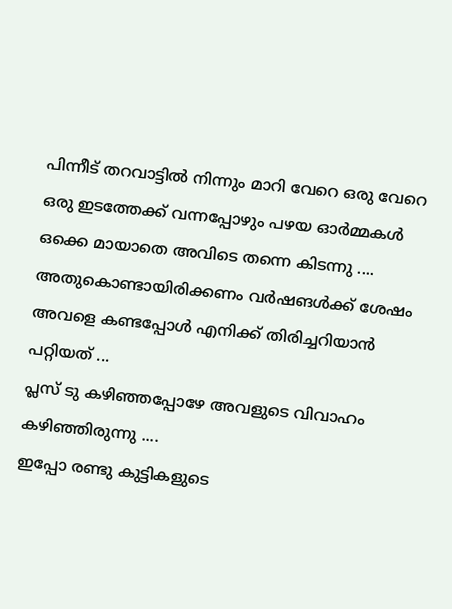പിന്നീട് തറവാട്ടില്‍ നിന്നും മാറി വേറെ ഒരു വേറെ ഒരു ഇടത്തേക്ക് വന്നപ്പോഴും പഴയ ഓര്‍മ്മകള്‍ ഒക്കെ മായാതെ അവിടെ തന്നെ കിടന്നു ....
അതുകൊണ്ടായിരിക്കണം വര്‍ഷങള്‍ക്ക് ശേഷം അവളെ കണ്ടപ്പോള്‍ എനിക്ക് തിരിച്ചറിയാന്‍ പറ്റിയത് ...
പ്ലസ്‌ ടു കഴിഞ്ഞപ്പോഴേ അവളുടെ വിവാഹം കഴിഞ്ഞിരുന്നു ....
ഇപ്പോ രണ്ടു കുട്ടികളുടെ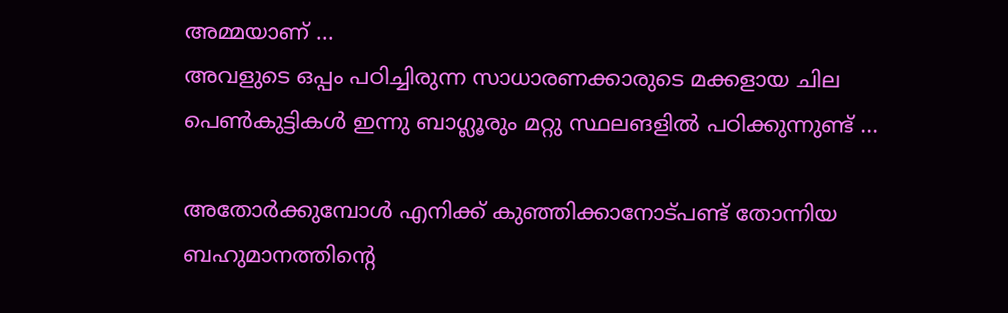അമ്മയാണ് ...
അവളുടെ ഒപ്പം പഠിച്ചിരുന്ന സാധാരണക്കാരുടെ മക്കളായ ചില പെണ്‍കുട്ടികള്‍ ഇന്നു ബാഗ്ലൂരും മറ്റു സ്ഥലങളില്‍ പഠിക്കുന്നുണ്ട് ...

അതോര്‍ക്കുമ്പോള്‍ എനിക്ക് കുഞ്ഞിക്കാനോട്പണ്ട് തോന്നിയ ബഹുമാനത്തിന്റെ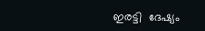ഇരട്ടി  ദേഷ്യം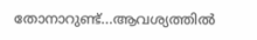തോനാറുണ്ട്...ആവശ്യത്തില്‍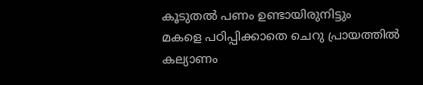കൂടുതല്‍ പണം ഉണ്ടായിരുനിട്ടും
മകളെ പഠിപ്പിക്കാതെ ചെറു പ്രായത്തില്‍ കല്യാണം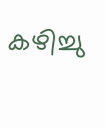കഴിച്ചു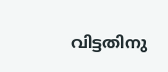വിട്ടതിനു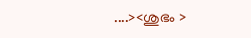....><ശുഭം >